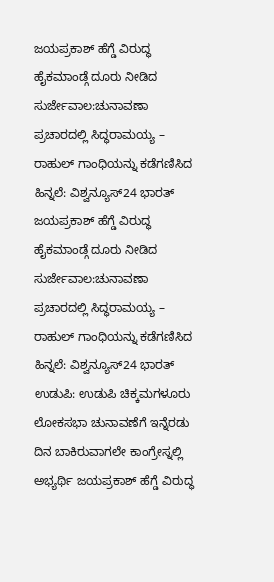ಜಯಪ್ರಕಾಶ್ ಹೆಗ್ಡೆ ವಿರುದ್ಧ ಹೈಕಮಾಂಡ್ಗೆ ದೂರು ನೀಡಿದ ಸುರ್ಜೇವಾಲ:ಚುನಾವಣಾ ಪ್ರಚಾರದಲ್ಲಿ ಸಿದ್ಧರಾಮಯ್ಯ – ರಾಹುಲ್ ಗಾಂಧಿಯನ್ನು ಕಡೆಗಣಿಸಿದ ಹಿನ್ನಲೆ: ವಿಶ್ವನ್ಯೂಸ್24 ಭಾರತ್
ಜಯಪ್ರಕಾಶ್ ಹೆಗ್ಡೆ ವಿರುದ್ಧ ಹೈಕಮಾಂಡ್ಗೆ ದೂರು ನೀಡಿದ ಸುರ್ಜೇವಾಲ:ಚುನಾವಣಾ ಪ್ರಚಾರದಲ್ಲಿ ಸಿದ್ಧರಾಮಯ್ಯ – ರಾಹುಲ್ ಗಾಂಧಿಯನ್ನು ಕಡೆಗಣಿಸಿದ ಹಿನ್ನಲೆ: ವಿಶ್ವನ್ಯೂಸ್24 ಭಾರತ್
ಉಡುಪಿ: ಉಡುಪಿ ಚಿಕ್ಕಮಗಳೂರು ಲೋಕಸಭಾ ಚುನಾವಣೆಗೆ ಇನ್ನೆರಡು ದಿನ ಬಾಕಿರುವಾಗಲೇ ಕಾಂಗ್ರೇಸ್ನಲ್ಲಿ ಅಭ್ಯರ್ಥಿ ಜಯಪ್ರಕಾಶ್ ಹೆಗ್ಡೆ ವಿರುದ್ಧ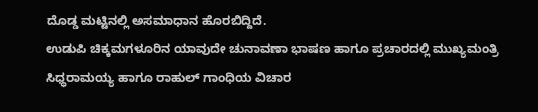ದೊಡ್ಡ ಮಟ್ಟಿನಲ್ಲಿ ಅಸಮಾಧಾನ ಹೊರಬಿದ್ದಿದೆ.
ಉಡುಪಿ ಚಿಕ್ಕಮಗಳೂರಿನ ಯಾವುದೇ ಚುನಾವಣಾ ಭಾಷಣ ಹಾಗೂ ಪ್ರಚಾರದಲ್ಲಿ ಮುಖ್ಯಮಂತ್ರಿ ಸಿಧ್ಧರಾಮಯ್ಯ ಹಾಗೂ ರಾಹುಲ್ ಗಾಂಧಿಯ ವಿಚಾರ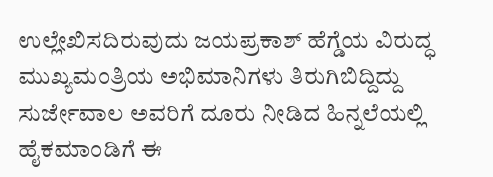ಉಲ್ಲೇಖಿಸದಿರುವುದು ಜಯಪ್ರಕಾಶ್ ಹೆಗ್ಡೆಯ ವಿರುದ್ಧ ಮುಖ್ಯಮಂತ್ರಿಯ ಅಭಿಮಾನಿಗಳು ತಿರುಗಿಬಿದ್ದಿದ್ದು ಸುರ್ಜೇವಾಲ ಅವರಿಗೆ ದೂರು ನೀಡಿದ ಹಿನ್ನಲೆಯಲ್ಲಿ ಹೈಕಮಾಂಡಿಗೆ ಈ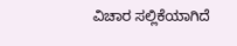ವಿಚಾರ ಸಲ್ಲಿಕೆಯಾಗಿದೆ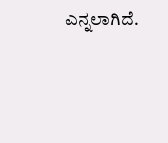ಎನ್ನಲಾಗಿದೆ.